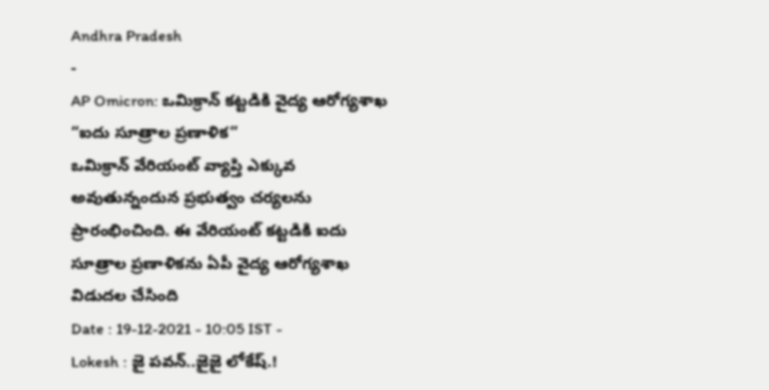Andhra Pradesh
-
AP Omicron: ఒమిక్రాన్ కట్టడికి వైద్య ఆరోగ్యశాఖ “ఐదు సూత్రాల ప్రణాళిక”
ఒమిక్రాన్ వేరియంట్ వ్యాప్తి ఎక్కువ అవుతున్నందున ప్రభుత్వం చర్యలను ప్రారంభించింది. ఈ వేరియంట్ కట్టడికి ఐదు సూత్రాల ప్రణాళికను ఏపీ వైద్య ఆరోగ్యశాఖ విడుదల చేసింది
Date : 19-12-2021 - 10:05 IST -
Lokesh : జై పవన్..జైజై లోకేష్.!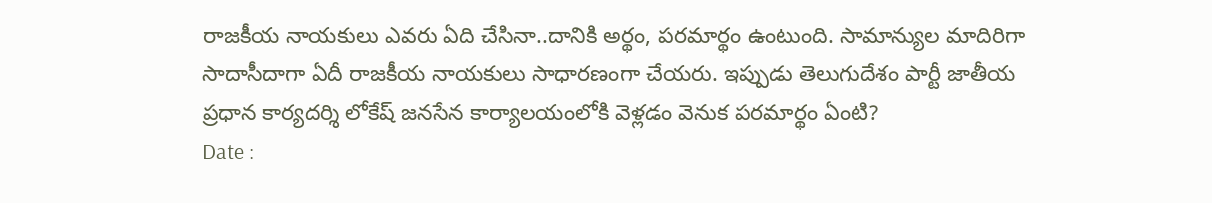రాజకీయ నాయకులు ఎవరు ఏది చేసినా..దానికి అర్థం, పరమార్థం ఉంటుంది. సామాన్యుల మాదిరిగా సాదాసీదాగా ఏదీ రాజకీయ నాయకులు సాధారణంగా చేయరు. ఇప్పుడు తెలుగుదేశం పార్టీ జాతీయ ప్రధాన కార్యదర్శి లోకేష్ జనసేన కార్యాలయంలోకి వెళ్లడం వెనుక పరమార్థం ఏంటి?
Date :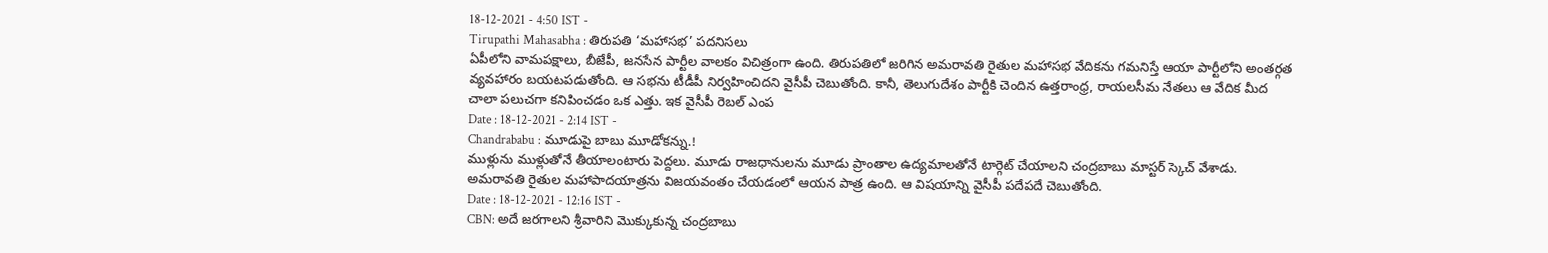18-12-2021 - 4:50 IST -
Tirupathi Mahasabha : తిరుపతి ‘మహాసభ’ పదనిసలు
ఏపీలోని వామపక్షాలు, బీజేపీ, జనసేన పార్టీల వాలకం విచిత్రంగా ఉంది. తిరుపతిలో జరిగిన అమరావతి రైతుల మహాసభ వేదికను గమనిస్తే ఆయా పార్టీలోని అంతర్గత వ్యవహారం బయటపడుతోంది. ఆ సభను టీడీపీ నిర్వహించిదని వైసీపీ చెబుతోంది. కానీ, తెలుగుదేశం పార్టీకి చెందిన ఉత్తరాంధ్ర, రాయలసీమ నేతలు ఆ వేదిక మీద చాలా పలుచగా కనిపించడం ఒక ఎత్తు. ఇక వైసీపీ రెబల్ ఎంప
Date : 18-12-2021 - 2:14 IST -
Chandrababu : మూడుపై బాబు మూడోకన్ను.!
ముళ్లును ముళ్లుతోనే తీయాలంటారు పెద్దలు. మూడు రాజధానులను మూడు ప్రాంతాల ఉద్యమాలతోనే టార్గెట్ చేయాలని చంద్రబాబు మాస్టర్ స్కెచ్ వేశాడు. అమరావతి రైతుల మహాపాదయాత్రను విజయవంతం చేయడంలో ఆయన పాత్ర ఉంది. ఆ విషయాన్ని వైసీపీ పదేపదే చెబుతోంది.
Date : 18-12-2021 - 12:16 IST -
CBN: అదే జరగాలని శ్రీవారిని మొక్కుకున్న చంద్రబాబు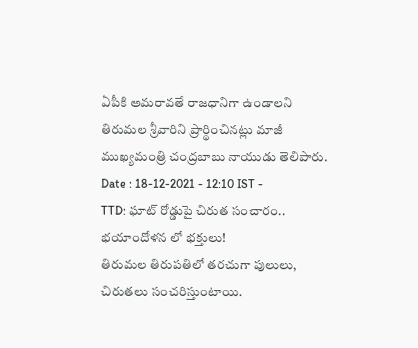ఏపీకి అమరావతే రాజధానిగా ఉండాలని తిరుమల శ్రీవారిని ప్రార్థించినట్లు మాజీ ముఖ్యమంత్రి చంద్రబాబు నాయుడు తెలిపారు.
Date : 18-12-2021 - 12:10 IST -
TTD: ఘాట్ రోడ్డుపై చిరుత సంచారం.. భయాందోళన లో భక్తులు!
తిరుమల తిరుపతిలో తరచుగా పులులు, చిరుతలు సంచరిస్తుంటాయి.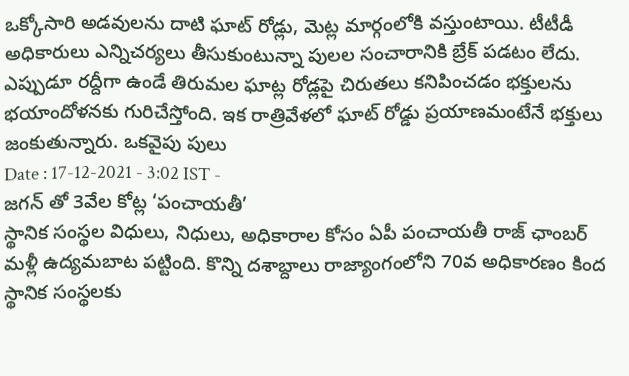ఒక్కోసారి అడవులను దాటి ఘాట్ రోడ్లు, మెట్ల మార్గంలోకి వస్తుంటాయి. టీటీడీ అధికారులు ఎన్నిచర్యలు తీసుకుంటున్నా పులల సంచారానికి బ్రేక్ పడటం లేదు. ఎప్పుడూ రద్దీగా ఉండే తిరుమల ఘాట్ల రోడ్లపై చిరుతలు కనిపించడం భక్తులను భయాందోళనకు గురిచేస్తోంది. ఇక రాత్రివేళలో ఘాట్ రోడ్డు ప్రయాణమంటేనే భక్తులు జంకుతున్నారు. ఒకవైపు పులు
Date : 17-12-2021 - 3:02 IST -
జగన్ తో 3వేల కోట్ల ‘పంచాయతీ’
స్థానిక సంస్థల విధులు, నిధులు, అధికారాల కోసం ఏపీ పంచాయతీ రాజ్ ఛాంబర్ మళ్లీ ఉద్యమబాట పట్టింది. కొన్ని దశాబ్దాలు రాజ్యాంగంలోని 70వ అధికారణం కింద స్థానిక సంస్థలకు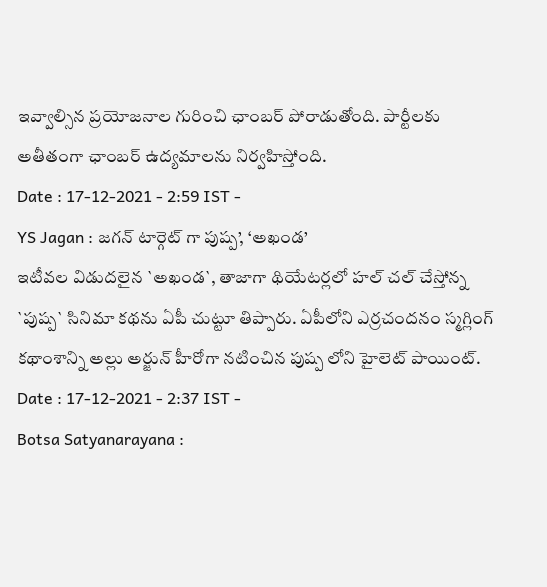ఇవ్వాల్సిన ప్రయోజనాల గురించి ఛాంబర్ పోరాడుతోంది. పార్టీలకు అతీతంగా ఛాంబర్ ఉద్యమాలను నిర్వహిస్తోంది.
Date : 17-12-2021 - 2:59 IST -
YS Jagan : జగన్ టార్గెట్ గా పుష్ప’, ‘అఖండ’
ఇటీవల విడుదలైన `అఖండ`, తాజాగా థియేటర్లలో హల్ చల్ చేస్తోన్న `పుష్ప` సినిమా కథను ఏపీ చుట్టూ తిప్పారు. ఏపీలోని ఎర్రచందనం స్మగ్లింగ్ కథాంశాన్ని అల్లు అర్జున్ హీరోగా నటించిన పుష్ప లోని హైలెట్ పాయింట్.
Date : 17-12-2021 - 2:37 IST -
Botsa Satyanarayana :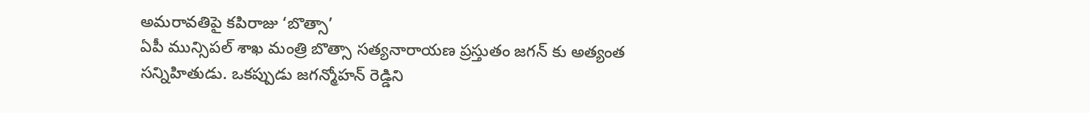అమరావతిపై కపిరాజు ‘బొత్సా’
ఏపీ మున్సిపల్ శాఖ మంత్రి బొత్సా సత్యనారాయణ ప్రస్తుతం జగన్ కు అత్యంత సన్నిహితుడు. ఒకప్పుడు జగన్మోహన్ రెడ్డిని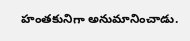హంతకునిగా అనుమానించాడు.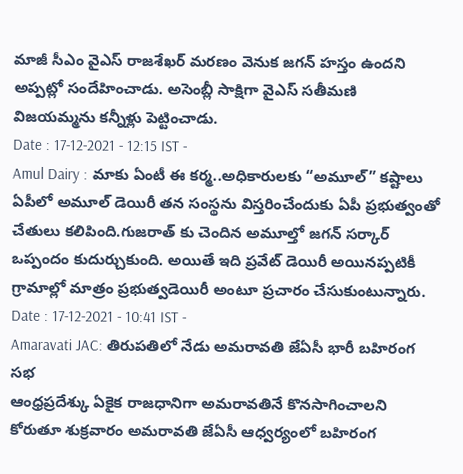మాజీ సీఎం వైఎస్ రాజశేఖర్ మరణం వెనుక జగన్ హస్తం ఉందని అప్పట్లో సందేహించాడు. అసెంబ్లీ సాక్షిగా వైఎస్ సతీమణి విజయమ్మను కన్నీళ్లు పెట్టించాడు.
Date : 17-12-2021 - 12:15 IST -
Amul Dairy : మాకు ఏంటీ ఈ కర్మ..అధికారులకు “అమూల్” కష్టాలు
ఏపీలో అమూల్ డెయిరీ తన సంస్థను విస్తరించేందుకు ఏపీ ప్రభుత్వంతో చేతులు కలిపింది.గుజరాత్ కు చెందిన అమూల్తో జగన్ సర్కార్ ఒప్పందం కుదుర్చుకుంది. అయితే ఇది ప్రవేట్ డెయిరీ అయినప్పటికీ గ్రామాల్లో మాత్రం ప్రభుత్వడెయిరీ అంటూ ప్రచారం చేసుకుంటున్నారు.
Date : 17-12-2021 - 10:41 IST -
Amaravati JAC: తిరుపతిలో నేడు అమరావతి జేఏసీ భారీ బహిరంగ సభ
ఆంధ్రప్రదేశ్కు ఏకైక రాజధానిగా అమరావతినే కొనసాగించాలని కోరుతూ శుక్రవారం అమరావతి జేఏసీ ఆధ్వర్యంలో బహిరంగ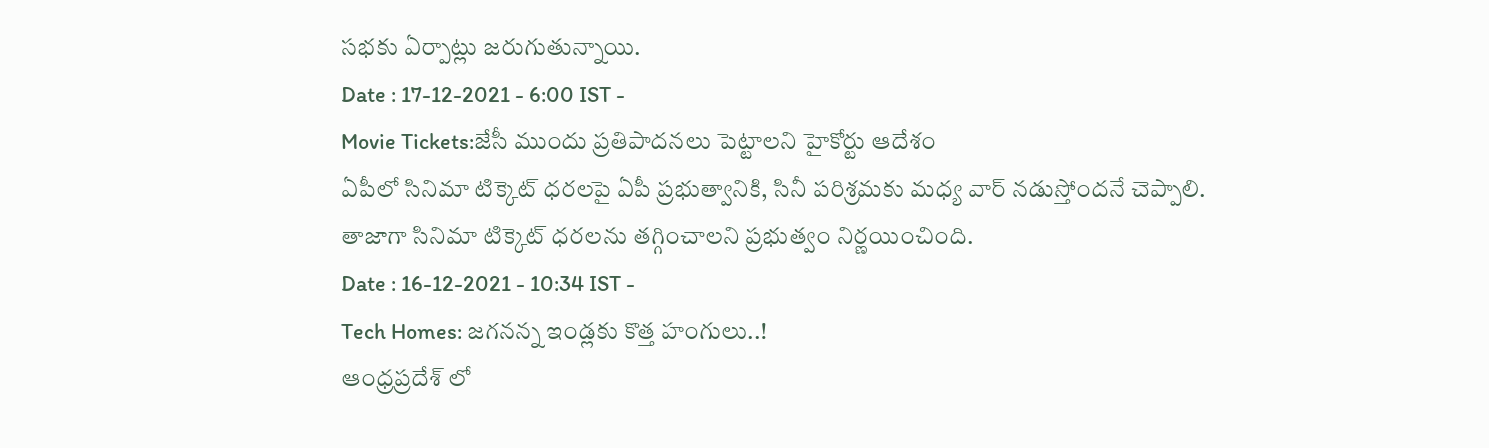సభకు ఏర్పాట్లు జరుగుతున్నాయి.
Date : 17-12-2021 - 6:00 IST -
Movie Tickets:జేసీ ముందు ప్రతిపాదనలు పెట్టాలని హైకోర్టు ఆదేశం
ఏపీలో సినిమా టిక్కెట్ ధరలపై ఏపీ ప్రభుత్వానికి, సినీ పరిశ్రమకు మధ్య వార్ నడుస్తోందనే చెప్పాలి. తాజాగా సినిమా టిక్కెట్ ధరలను తగ్గించాలని ప్రభుత్వం నిర్ణయించింది.
Date : 16-12-2021 - 10:34 IST -
Tech Homes: జగనన్న ఇండ్లకు కొత్త హంగులు..!
ఆంధ్రప్రదేశ్ లో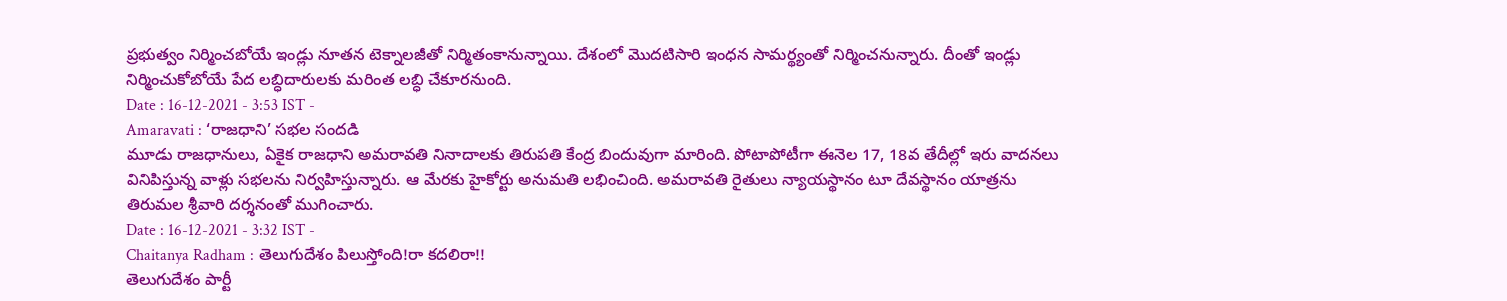ప్రభుత్వం నిర్మించబోయే ఇండ్లు నూతన టెక్నాలజీతో నిర్మితంకానున్నాయి. దేశంలో మొదటిసారి ఇంధన సామర్థ్యంతో నిర్మించనున్నారు. దీంతో ఇండ్లు నిర్మించుకోబోయే పేద లబ్ధిదారులకు మరింత లబ్ధి చేకూరనుంది.
Date : 16-12-2021 - 3:53 IST -
Amaravati : ‘రాజధాని’ సభల సందడి
మూడు రాజధానులు, ఏకైక రాజధాని అమరావతి నినాదాలకు తిరుపతి కేంద్ర బిందువుగా మారింది. పోటాపోటీగా ఈనెల 17, 18వ తేదీల్లో ఇరు వాదనలు వినిపిస్తున్న వాళ్లు సభలను నిర్వహిస్తున్నారు. ఆ మేరకు హైకోర్టు అనుమతి లభించింది. అమరావతి రైతులు న్యాయస్థానం టూ దేవస్థానం యాత్రను తిరుమల శ్రీవారి దర్శనంతో ముగించారు.
Date : 16-12-2021 - 3:32 IST -
Chaitanya Radham : తెలుగుదేశం పిలుస్తోంది!రా కదలిరా!!
తెలుగుదేశం పార్టీ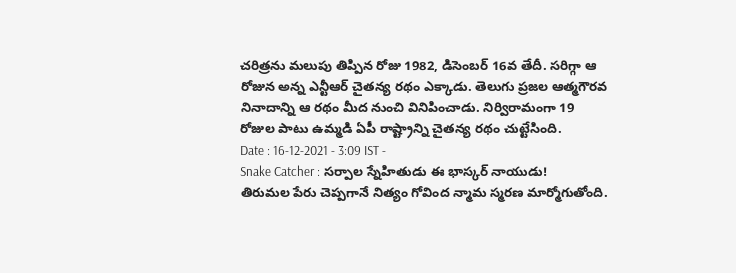చరిత్రను మలుపు తిప్పిన రోజు 1982, డిసెంబర్ 16వ తేదీ. సరిగ్గా ఆ రోజున అన్న ఎన్టీఆర్ చైతన్య రథం ఎక్కాడు. తెలుగు ప్రజల ఆత్మగౌరవ నినాదాన్ని ఆ రథం మీద నుంచి వినిపించాడు. నిర్విరామంగా 19 రోజుల పాటు ఉమ్మడి ఏపీ రాష్ట్రాన్ని చైతన్య రథం చుట్టేసింది.
Date : 16-12-2021 - 3:09 IST -
Snake Catcher : సర్పాల స్నేహితుడు ఈ భాస్కర్ నాయుడు!
తిరుమల పేరు చెప్పగానే నిత్యం గోవింద న్మామ స్మరణ మార్మోగుతోంది.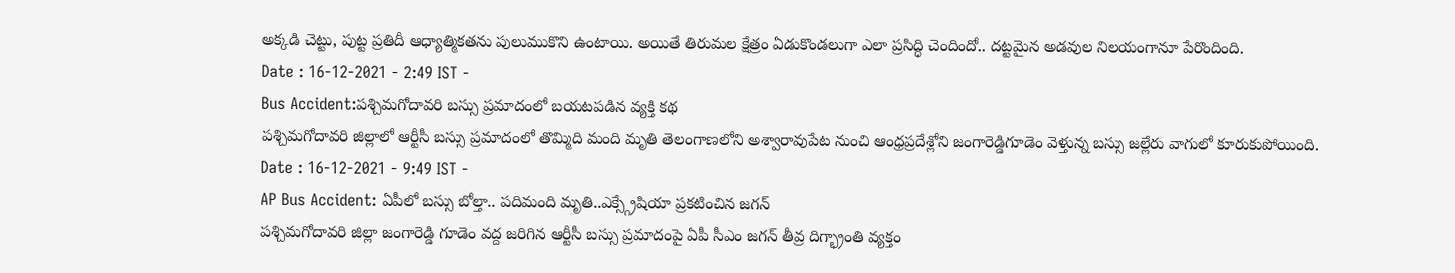అక్కడి చెట్టు, పుట్ట ప్రతిదీ ఆధ్యాత్మికతను పులుముకొని ఉంటాయి. అయితే తిరుమల క్షేత్రం ఏడుకొండలుగా ఎలా ప్రసిద్ధి చెందిందో.. దట్టమైన అడవుల నిలయంగానూ పేరొందింది.
Date : 16-12-2021 - 2:49 IST -
Bus Accident:పశ్చిమగోదావరి బస్సు ప్రమాదంలో బయటపడిన వ్యక్తి కథ
పశ్చిమగోదావరి జిల్లాలో ఆర్టీసీ బస్సు ప్రమాదంలో తొమ్మిది మంది మృతి తెలంగాణలోని అశ్వారావుపేట నుంచి ఆంధ్రప్రదేశ్లోని జంగారెడ్డిగూడెం వెళ్తున్న బస్సు జల్లేరు వాగులో కూరుకుపోయింది.
Date : 16-12-2021 - 9:49 IST -
AP Bus Accident: ఏపీలో బస్సు బోల్తా.. పదిమంది మృతి..ఎక్స్గ్రేషియా ప్రకటించిన జగన్
పశ్చిమగోదావరి జిల్లా జంగారెడ్డి గూడెం వద్ద జరిగిన ఆర్టీసీ బస్సు ప్రమాదంపై ఏపీ సీఎం జగన్ తీవ్ర దిగ్భ్రాంతి వ్యక్తం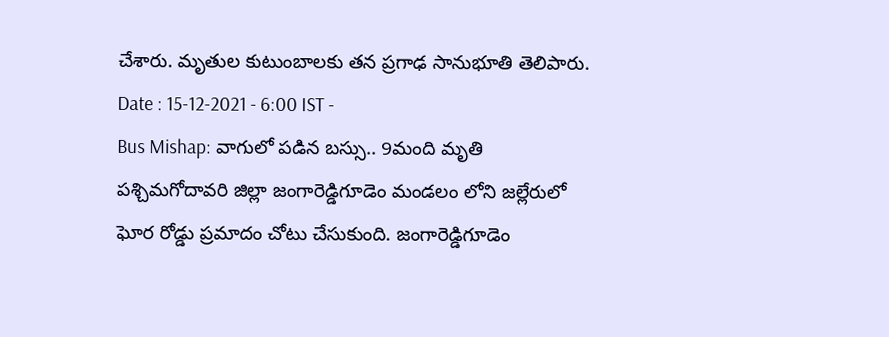చేశారు. మృతుల కుటుంబాలకు తన ప్రగాఢ సానుభూతి తెలిపారు.
Date : 15-12-2021 - 6:00 IST -
Bus Mishap: వాగులో పడిన బస్సు.. 9మంది మృతి
పశ్చిమగోదావరి జిల్లా జంగారెడ్డిగూడెం మండలం లోని జల్లేరులో ఘోర రోడ్డు ప్రమాదం చోటు చేసుకుంది. జంగారెడ్డిగూడెం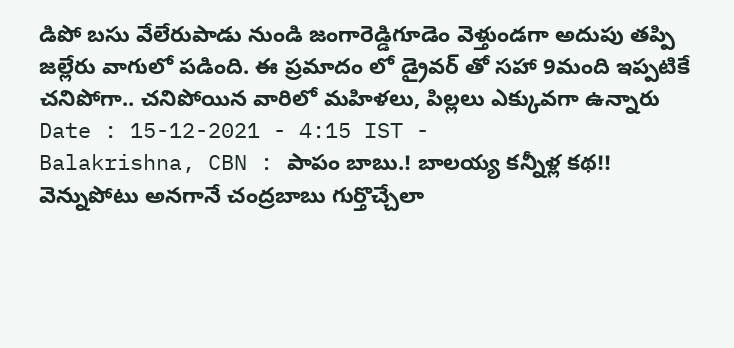డిపో బసు వేలేరుపాడు నుండి జంగారెడ్డిగూడెం వెళ్తుండగా అదుపు తప్పి జల్లేరు వాగులో పడింది. ఈ ప్రమాదం లో డ్రైవర్ తో సహా 9మంది ఇప్పటికే చనిపోగా.. చనిపోయిన వారిలో మహిళలు, పిల్లలు ఎక్కువగా ఉన్నారు
Date : 15-12-2021 - 4:15 IST -
Balakrishna, CBN : పాపం బాబు.! బాలయ్య కన్నీళ్ల కథ!!
వెన్నుపోటు అనగానే చంద్రబాబు గుర్తొచ్చేలా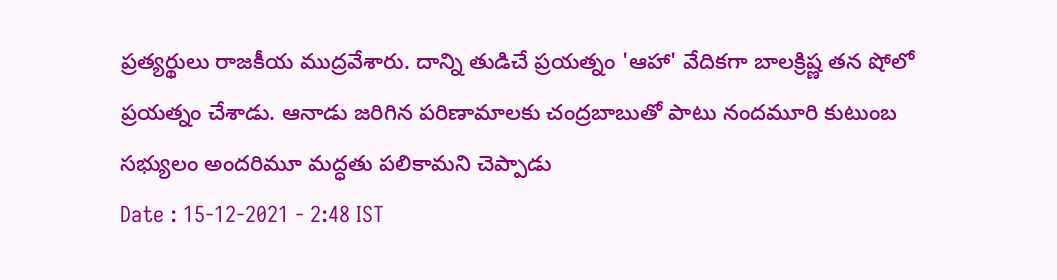ప్రత్యర్థులు రాజకీయ ముద్రవేశారు. దాన్ని తుడిచే ప్రయత్నం 'ఆహా' వేదికగా బాలక్రిష్ణ తన షోలో ప్రయత్నం చేశాడు. ఆనాడు జరిగిన పరిణామాలకు చంద్రబాబుతో పాటు నందమూరి కుటుంబ సభ్యులం అందరిమూ మద్ధతు పలికామని చెప్పాడు
Date : 15-12-2021 - 2:48 IST